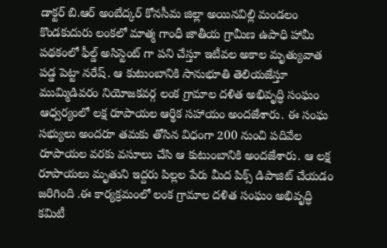డాక్టర్ బి.ఆర్ అంబేద్కర్ కోనసీమ జిల్లా అయినవిల్లి మండలం కొండకుదురు లంకలో మాత్మ గాంధీ జాతీయ గ్రామీణ ఉపాధి హామీ పథకంలో ఫీల్డ్ అసిస్టెంట్ గా పని చేస్తూ ఇటీవల అకాల మృత్యువాత పడ్డ పెట్టా నరేష్. ఆ కుటుంబానికి సానుభూతి తెలియజేస్తూ ముమ్మిడివరం నియోజకవర్గ లంక గ్రామాల దళిత అభివృద్ధి సంఘం ఆధ్వర్యంలో లక్ష రూపాయల ఆర్థిక సహాయం అందజేశారు. ఈ సంఘ సభ్యులు అందరూ తమకు తోసిన విధంగా 200 నుంచి పదివేల రూపాయల వరకు వసూలు చేసి ఆ కుటుంబానికి అందజేశారు. ఆ లక్ష రూపాయలు మృతుని ఇద్దరు పిల్లల పేరు మీద పిక్స్ డిపాజిట్ చేయడం జరిగింది .ఈ కార్యక్రమంలో లంక గ్రామాల దళిత సంఘం అభివృద్ధి కమిటీ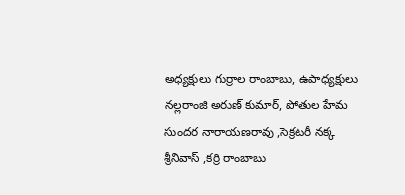అధ్యక్షులు గుర్రాల రాంబాబు, ఉపాధ్యక్షులు నల్లరాంజి అరుణ్ కుమార్, పోతుల హేమ సుందర నారాయణరావు ,సెక్రటరీ నక్క శ్రీనివాస్ ,కర్రి రాంబాబు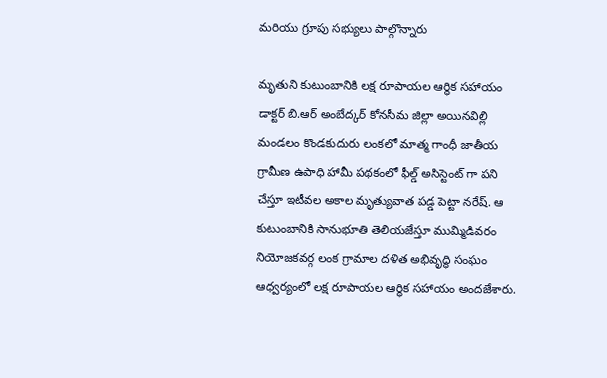మరియు గ్రూపు సభ్యులు పాల్గొన్నారు

మృతుని కుటుంబానికి లక్ష రూపాయల ఆర్థిక సహాయం
డాక్టర్ బి.ఆర్ అంబేద్కర్ కోనసీమ జిల్లా అయినవిల్లి మండలం కొండకుదురు లంకలో మాత్మ గాంధీ జాతీయ గ్రామీణ ఉపాధి హామీ పథకంలో ఫీల్డ్ అసిస్టెంట్ గా పని చేస్తూ ఇటీవల అకాల మృత్యువాత పడ్డ పెట్టా నరేష్. ఆ కుటుంబానికి సానుభూతి తెలియజేస్తూ ముమ్మిడివరం నియోజకవర్గ లంక గ్రామాల దళిత అభివృద్ధి సంఘం ఆధ్వర్యంలో లక్ష రూపాయల ఆర్థిక సహాయం అందజేశారు.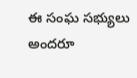ఈ సంఘ సభ్యులు అందరూ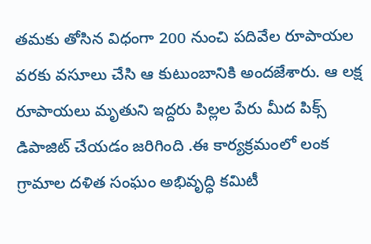తమకు తోసిన విధంగా 200 నుంచి పదివేల రూపాయల వరకు వసూలు చేసి ఆ కుటుంబానికి అందజేశారు. ఆ లక్ష రూపాయలు మృతుని ఇద్దరు పిల్లల పేరు మీద పిక్స్ డిపాజిట్ చేయడం జరిగింది .ఈ కార్యక్రమంలో లంక గ్రామాల దళిత సంఘం అభివృద్ధి కమిటీ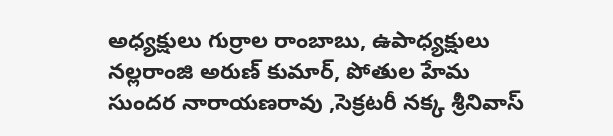అధ్యక్షులు గుర్రాల రాంబాబు, ఉపాధ్యక్షులు నల్లరాంజి అరుణ్ కుమార్, పోతుల హేమ సుందర నారాయణరావు ,సెక్రటరీ నక్క శ్రీనివాస్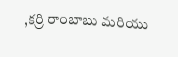,కర్రి రాంబాబు మరియు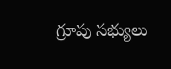గ్రూపు సభ్యులు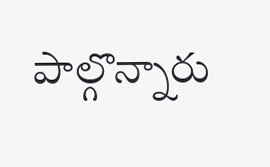పాల్గొన్నారు